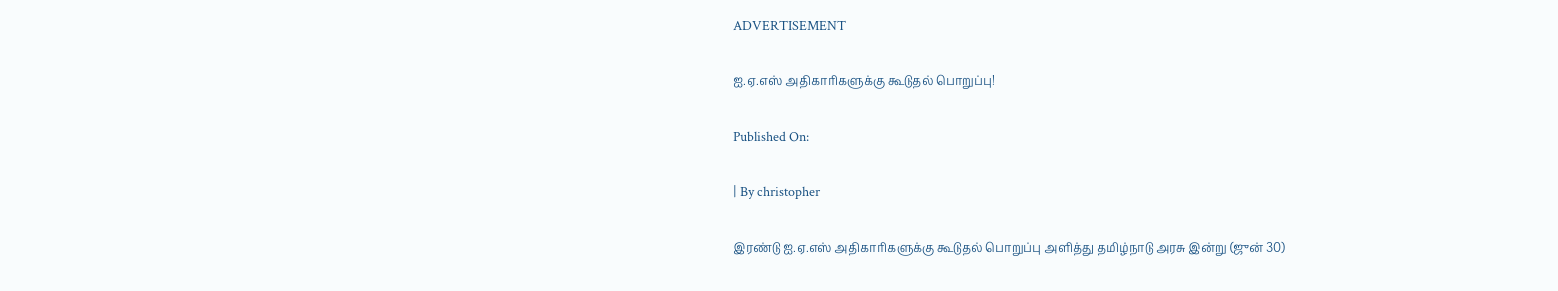ADVERTISEMENT

ஐ.ஏ.எஸ்‌ அதிகாரிகளுக்கு கூடுதல்‌ பொறுப்பு!

Published On:

| By christopher

இரண்டு ஐ.ஏ.எஸ்‌ அதிகாரிகளுக்கு கூடுதல்‌ பொறுப்பு அளித்து தமிழ்நாடு அரசு இன்று (ஜுன் 30)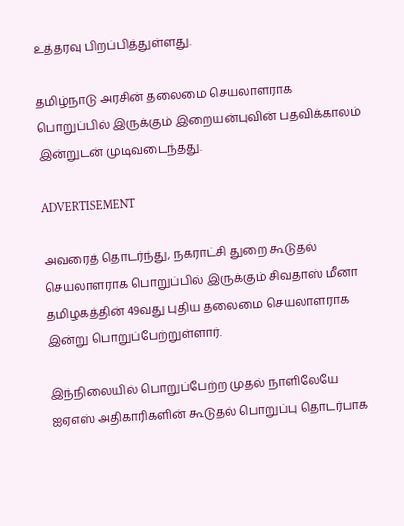உத்தரவு பிறப்பித்துள்ளது.

தமிழ்நாடு அரசின் தலைமை செயலாளராக பொறுப்பில் இருக்கும் இறையன்புவின் பதவிக்காலம் இன்றுடன் முடிவடைந்தது.

ADVERTISEMENT

அவரைத் தொடர்ந்து, நகராட்சி துறை கூடுதல் செயலாளராக பொறுப்பில் இருக்கும் சிவதாஸ் மீனா தமிழகத்தின் 49வது புதிய தலைமை செயலாளராக இன்று பொறுப்பேற்றுள்ளார்.

இந்நிலையில் பொறுப்பேற்ற முதல் நாளிலேயே ஐஏஎஸ் அதிகாரிகளின் கூடுதல் பொறுப்பு தொடர்பாக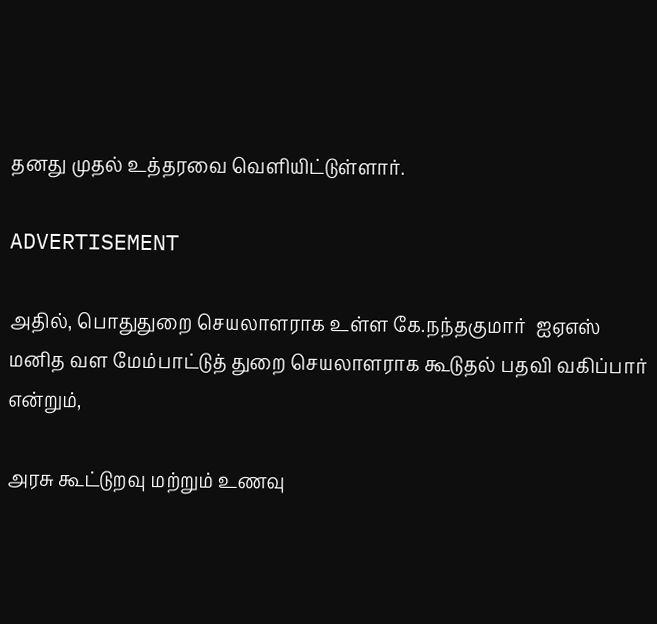தனது முதல் உத்தரவை வெளியிட்டுள்ளார்.

ADVERTISEMENT

அதில், பொதுதுறை செயலாளராக உள்ள கே.நந்தகுமார்  ஐஏஎஸ் மனித வள மேம்பாட்டுத் துறை செயலாளராக கூடுதல்‌ பதவி வகிப்பார் என்றும்,

அரசு கூட்டுறவு மற்றும்‌ உணவு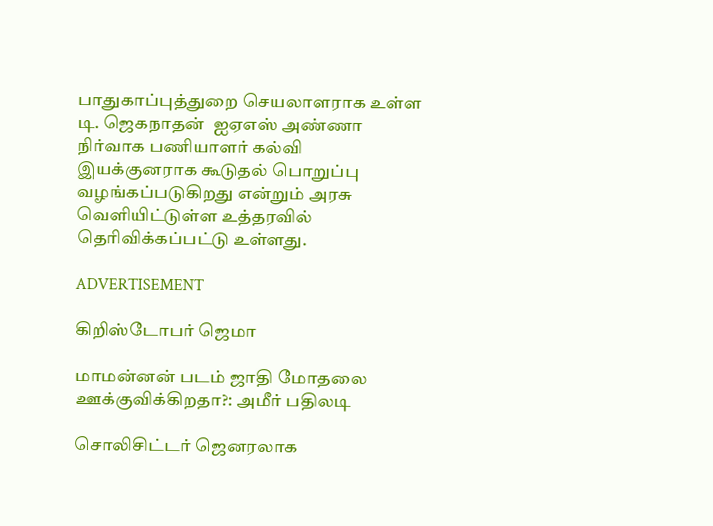பாதுகாப்புத்துறை செயலாளராக உள்ள டி. ஜெகநாதன்  ஐஏஎஸ் அண்ணா நிர்வாக பணியாளர்‌ கல்வி இயக்குனராக கூடுதல்‌ பொறுப்பு வழங்கப்படுகிறது என்றும் அரசு வெளியிட்டுள்ள உத்தரவில்‌ தெரிவிக்கப்பட்டு உள்ளது.

ADVERTISEMENT

கிறிஸ்டோபர் ஜெமா

மாமன்னன் படம் ஜாதி மோதலை ஊக்குவிக்கிறதா?: அமீர் பதிலடி

சொலிசிட்டர் ஜெனரலாக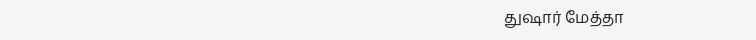துஷார் மேத்தா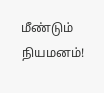மீண்டும் நியமனம்!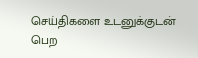செய்திகளை உடனுக்குடன் பெற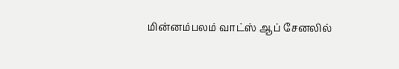மின்னம்பலம் வாட்ஸ் ஆப் சேனலில்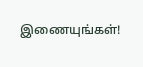இணையுங்கள்!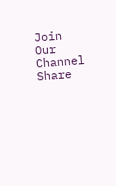Join Our Channel
Share